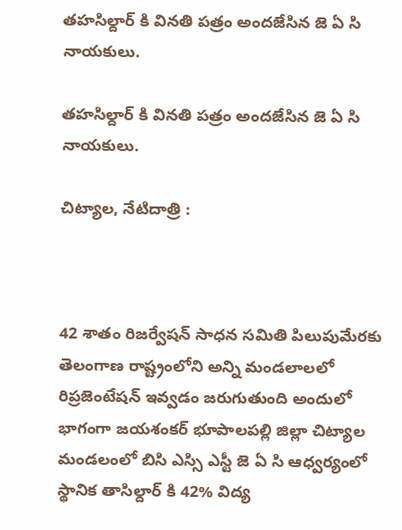తహసిల్దార్ కి వినతి పత్రం అందజేసిన జె ఏ సి నాయకులు.

తహసిల్దార్ కి వినతి పత్రం అందజేసిన జె ఏ సి నాయకులు.

చిట్యాల, నేటిదాత్రి :



42 శాతం రిజర్వేషన్ సాధన సమితి పిలుపుమేరకు తెలంగాణ రాష్ట్రంలోని అన్ని మండలాలలో రిప్రజెంటేషన్ ఇవ్వడం జరుగుతుంది అందులో భాగంగా జయశంకర్ భూపాలపల్లి జిల్లా చిట్యాల మండలంలో బిసి ఎస్సి ఎస్టీ జె ఏ సి ఆధ్వర్యంలో స్థానిక తాసిల్దార్ కి 42% విద్య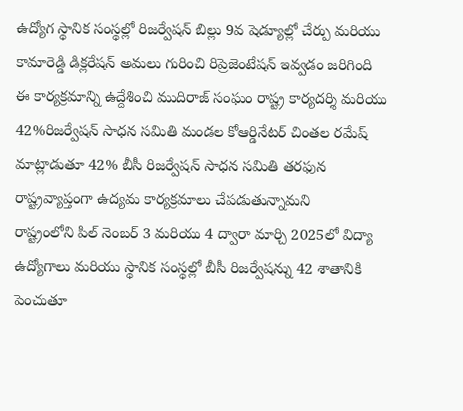ఉద్యోగ స్థానిక సంస్థల్లో రిజర్వేషన్ బిల్లు 9వ షెడ్యూల్లో చేర్పు మరియు కామారెడ్డి డిక్లరేషన్ అమలు గురించి రిప్రెజెంటేషన్ ఇవ్వడం జరిగింది
ఈ కార్యక్రమాన్ని ఉద్దేశించి ముదిరాజ్ సంఘం రాష్ట్ర కార్యదర్శి మరియు 42%రిజర్వేషన్ సాధన సమితి మండల కోఆర్డినేటర్ చింతల రమేష్ మాట్లాడుతూ 42% బీసీ రిజర్వేషన్ సాధన సమితి తరఫున రాష్ట్రవ్యాప్తంగా ఉద్యమ కార్యక్రమాలు చేపడుతున్నామని
రాష్ట్రంలోని పిల్ నెంబర్ 3 మరియు 4 ద్వారా మార్చి 2025లో విద్యా ఉద్యోగాలు మరియు స్థానిక సంస్థల్లో బీసీ రిజర్వేషన్ను 42 శాతానికి పెంచుతూ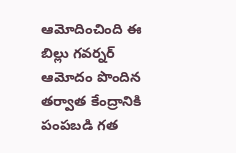ఆమోదించింది ఈ బిల్లు గవర్నర్ ఆమోదం పొందిన తర్వాత కేంద్రానికి పంపబడి గత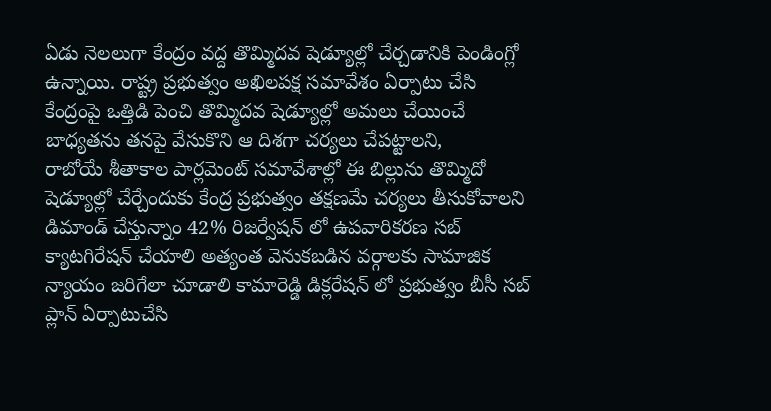ఏడు నెలలుగా కేంద్రం వద్ద తొమ్మిదవ షెడ్యూల్లో చేర్చడానికి పెండింగ్లో ఉన్నాయి. రాష్ట్ర ప్రభుత్వం అఖిలపక్ష సమావేశం ఏర్పాటు చేసి కేంద్రంపై ఒత్తిడి పెంచి తొమ్మిదవ షెడ్యూల్లో అమలు చేయించే బాధ్యతను తనపై వేసుకొని ఆ దిశగా చర్యలు చేపట్టాలని,
రాబోయే శీతాకాల పార్లమెంట్ సమావేశాల్లో ఈ బిల్లును తొమ్మిదో షెడ్యూల్లో చేర్చేందుకు కేంద్ర ప్రభుత్వం తక్షణమే చర్యలు తీసుకోవాలని డిమాండ్ చేస్తున్నాం 42% రిజర్వేషన్ లో ఉపవారికరణ సబ్ క్యాటగిరేషన్ చేయాలి అత్యంత వెనుకబడిన వర్గాలకు సామాజిక న్యాయం జరిగేలా చూడాలి కామారెడ్డి డిక్లరేషన్ లో ప్రభుత్వం బీసీ సబ్ ప్లాన్ ఏర్పాటుచేసి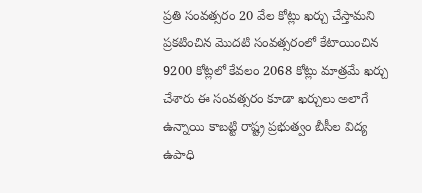ప్రతి సంవత్సరం 20 వేల కోట్లు ఖర్చు చేస్తామని ప్రకటించిన మొదటి సంవత్సరంలో కేటాయించిన 9200 కోట్లలో కేవలం 2068 కోట్లు మాత్రమే ఖర్చు చేశారు ఈ సంవత్సరం కూడా ఖర్చులు అలాగే ఉన్నాయి కాబట్టి రాష్ట్ర ప్రభుత్వం బీసీల విద్య ఉపాధి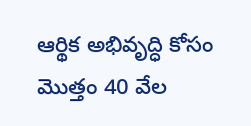ఆర్థిక అభివృద్ధి కోసం మొత్తం 40 వేల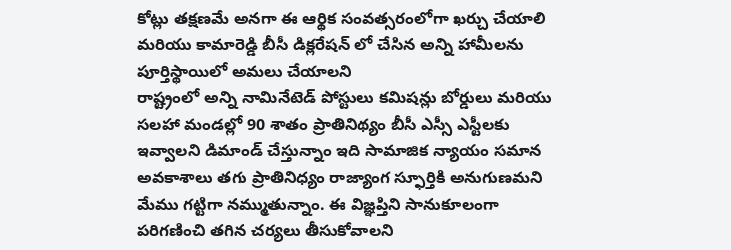కోట్లు తక్షణమే అనగా ఈ ఆర్థిక సంవత్సరంలోగా ఖర్చు చేయాలి మరియు కామారెడ్డి బీసీ డిక్లరేషన్ లో చేసిన అన్ని హామీలను పూర్తిస్థాయిలో అమలు చేయాలని
రాష్ట్రంలో అన్ని నామినేటెడ్ పోస్టులు కమిషన్లు బోర్డులు మరియు సలహా మండల్లో 90 శాతం ప్రాతినిథ్యం బీసీ ఎస్సీ ఎస్టీలకు ఇవ్వాలని డిమాండ్ చేస్తున్నాం ఇది సామాజిక న్యాయం సమాన అవకాశాలు తగు ప్రాతినిధ్యం రాజ్యాంగ స్ఫూర్తికి అనుగుణమని మేము గట్టిగా నమ్ముతున్నాం. ఈ విజ్ఞప్తిని సానుకూలంగా పరిగణించి తగిన చర్యలు తీసుకోవాలని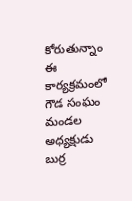కోరుతున్నాం
ఈ కార్యక్రమంలో గౌడ సంఘం మండల అధ్యక్షుడు బుర్ర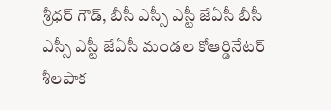శ్రీధర్ గౌడ్, బీసీ ఎస్సీ ఎస్టీ జేఏసీ బీసీ ఎస్సీ ఎస్టీ జేఏసీ మండల కోఆర్డినేటర్ శీలపాక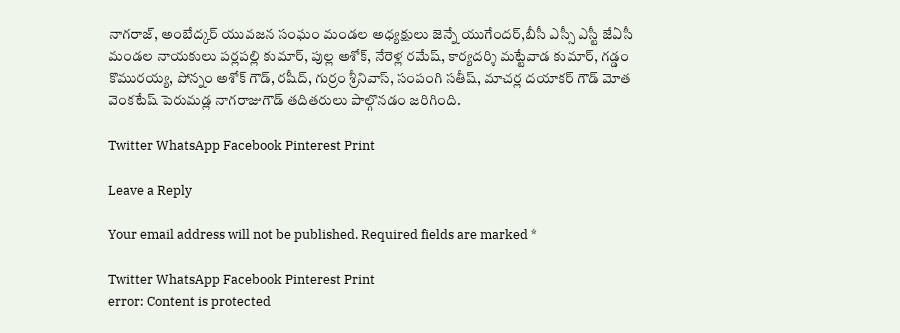నాగరాజ్, అంబేద్కర్ యువజన సంఘం మండల అధ్యక్షులు జెన్నే యుగేందర్,బీసీ ఎస్సీ ఎస్టీ జేఏసీ మండల నాయకులు పర్లపల్లి కుమార్, పుల్ల అశోక్, నేరెళ్ల రమేష్, కార్యదర్శి మట్టేవాడ కుమార్, గడ్డం కొమురయ్య, పోన్నం అశోక్ గౌడ్, రషీద్, గుర్రం శ్రీనివాస్, సంపంగి సతీష్, మాచర్ల దయాకర్ గౌడ్ మోత వెంకటేష్ పెరుమడ్ల నాగరాజుగౌడ్ తదితరులు పాల్గొనడం జరిగింది.

Twitter WhatsApp Facebook Pinterest Print

Leave a Reply

Your email address will not be published. Required fields are marked *

Twitter WhatsApp Facebook Pinterest Print
error: Content is protected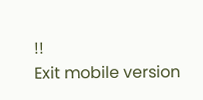!!
Exit mobile version